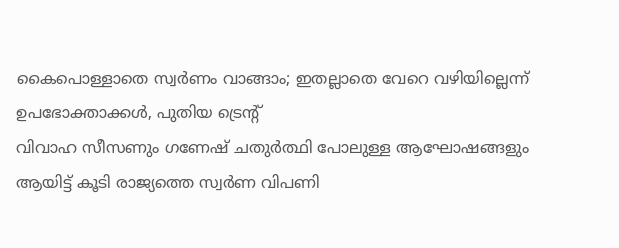കൈപൊള്ളാതെ സ്വർണം വാങ്ങാം; ഇതല്ലാതെ വേറെ വഴിയില്ലെന്ന് ഉപഭോക്താക്കൾ, പുതിയ ട്രെൻ്റ്
വിവാഹ സീസണും ഗണേഷ് ചതുർത്ഥി പോലുള്ള ആഘോഷങ്ങളും ആയിട്ട് കൂടി രാജ്യത്തെ സ്വർണ വിപണി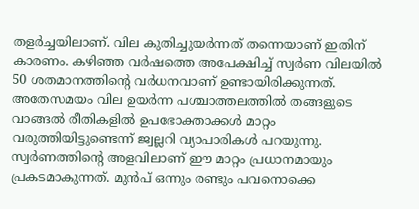തളർച്ചയിലാണ്. വില കുതിച്ചുയർന്നത് തന്നെയാണ് ഇതിന് കാരണം. കഴിഞ്ഞ വർഷത്തെ അപേക്ഷിച്ച് സ്വർണ വിലയിൽ 50 ശതമാനത്തിൻ്റെ വർധനവാണ് ഉണ്ടായിരിക്കുന്നത്. അതേസമയം വില ഉയർന്ന പശ്ചാത്തലത്തിൽ തങ്ങളുടെ വാങ്ങൽ രീതികളിൽ ഉപഭോക്താക്കൾ മാറ്റം വരുത്തിയിട്ടുണ്ടെന്ന് ജ്വല്ലറി വ്യാപാരികൾ പറയുന്നു.
സ്വർണത്തിൻ്റെ അളവിലാണ് ഈ മാറ്റം പ്രധാനമായും പ്രകടമാകുന്നത്. മുൻപ് ഒന്നും രണ്ടും പവനൊക്കെ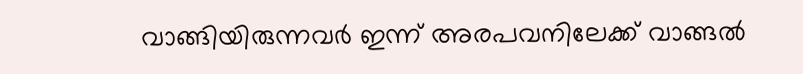വാങ്ങിയിരുന്നവർ ഇന്ന് അരപവനിലേക്ക് വാങ്ങൽ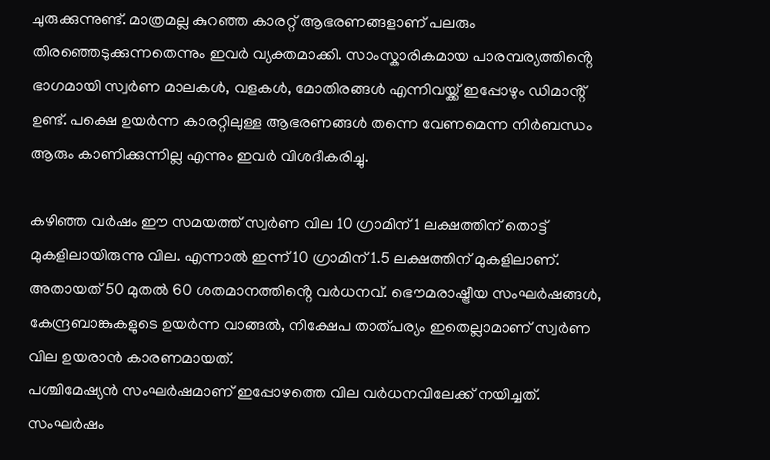ചുരുക്കുന്നുണ്ട്. മാത്രമല്ല കുറഞ്ഞ കാരറ്റ് ആഭരണങ്ങളാണ് പലരും തിരഞ്ഞെടുക്കുന്നതെന്നും ഇവർ വ്യക്തമാക്കി. സാംസ്കാരികമായ പാരമ്പര്യത്തിൻ്റെ ഭാഗമായി സ്വർണ മാലകൾ, വളകൾ, മോതിരങ്ങൾ എന്നിവയ്ക്ക് ഇപ്പോഴും ഡിമാൻ്റ് ഉണ്ട്. പക്ഷെ ഉയർന്ന കാരറ്റിലുള്ള ആഭരണങ്ങൾ തന്നെ വേണമെന്ന നിർബന്ധം ആരും കാണിക്കുന്നില്ല എന്നും ഇവർ വിശദീകരിച്ചു.

കഴിഞ്ഞ വർഷം ഈ സമയത്ത് സ്വർണ വില 10 ഗ്രാമിന് 1 ലക്ഷത്തിന് തൊട്ട് മുകളിലായിരുന്നു വില. എന്നാൽ ഇന്ന് 10 ഗ്രാമിന് 1.5 ലക്ഷത്തിന് മുകളിലാണ്. അതായത് 50 മുതൽ 60 ശതമാനത്തിൻ്റെ വർധനവ്. ഭൌമരാഷ്ട്രീയ സംഘർഷങ്ങൾ, കേന്ദ്രബാങ്കുകളുടെ ഉയർന്ന വാങ്ങൽ, നിക്ഷേപ താത്പര്യം ഇതെല്ലാമാണ് സ്വർണ വില ഉയരാൻ കാരണമായത്.
പശ്ചിമേഷ്യൻ സംഘർഷമാണ് ഇപ്പോഴത്തെ വില വർധനവിലേക്ക് നയിച്ചത്. സംഘർഷം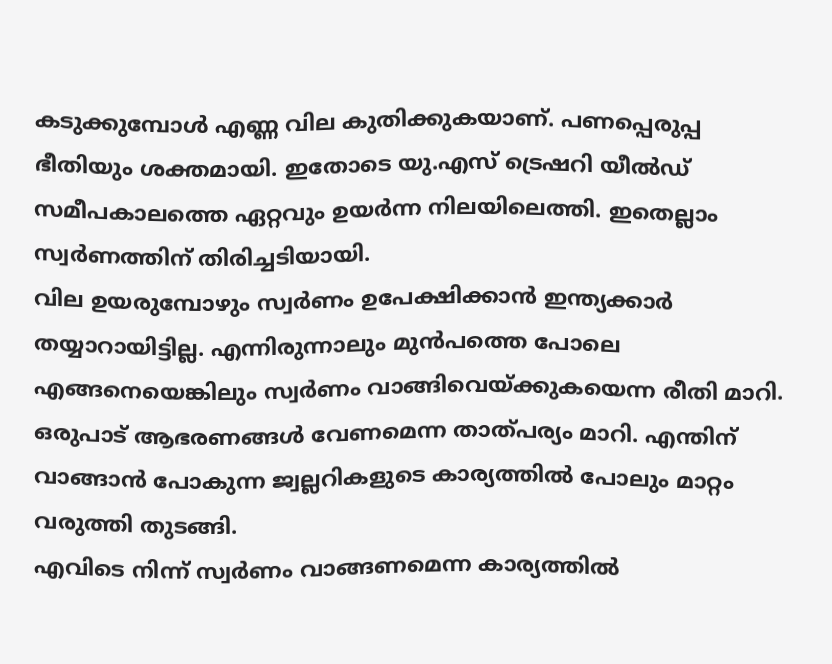കടുക്കുമ്പോൾ എണ്ണ വില കുതിക്കുകയാണ്. പണപ്പെരുപ്പ ഭീതിയും ശക്തമായി. ഇതോടെ യു.എസ് ട്രെഷറി യീൽഡ് സമീപകാലത്തെ ഏറ്റവും ഉയർന്ന നിലയിലെത്തി. ഇതെല്ലാം സ്വർണത്തിന് തിരിച്ചടിയായി.
വില ഉയരുമ്പോഴും സ്വർണം ഉപേക്ഷിക്കാൻ ഇന്ത്യക്കാർ തയ്യാറായിട്ടില്ല. എന്നിരുന്നാലും മുൻപത്തെ പോലെ എങ്ങനെയെങ്കിലും സ്വർണം വാങ്ങിവെയ്ക്കുകയെന്ന രീതി മാറി. ഒരുപാട് ആഭരണങ്ങൾ വേണമെന്ന താത്പര്യം മാറി. എന്തിന് വാങ്ങാൻ പോകുന്ന ജ്വല്ലറികളുടെ കാര്യത്തിൽ പോലും മാറ്റം വരുത്തി തുടങ്ങി.
എവിടെ നിന്ന് സ്വർണം വാങ്ങണമെന്ന കാര്യത്തിൽ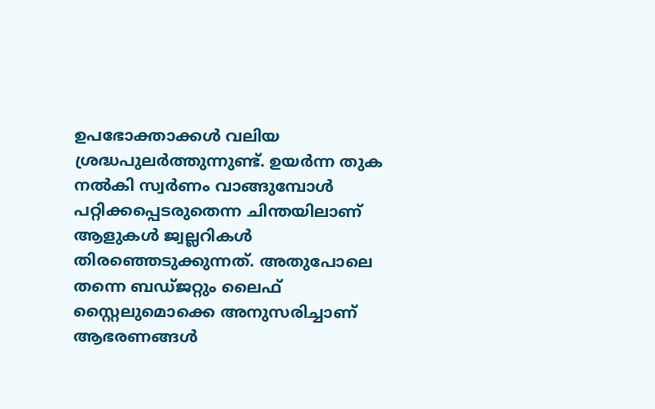ഉപഭോക്താക്കൾ വലിയ ശ്രദ്ധപുലർത്തുന്നുണ്ട്. ഉയർന്ന തുക നൽകി സ്വർണം വാങ്ങുമ്പോൾ പറ്റിക്കപ്പെടരുതെന്ന ചിന്തയിലാണ് ആളുകൾ ജ്വല്ലറികൾ തിരഞ്ഞെടുക്കുന്നത്. അതുപോലെ തന്നെ ബഡ്ജറ്റും ലൈഫ് സ്റ്റൈലുമൊക്കെ അനുസരിച്ചാണ് ആഭരണങ്ങൾ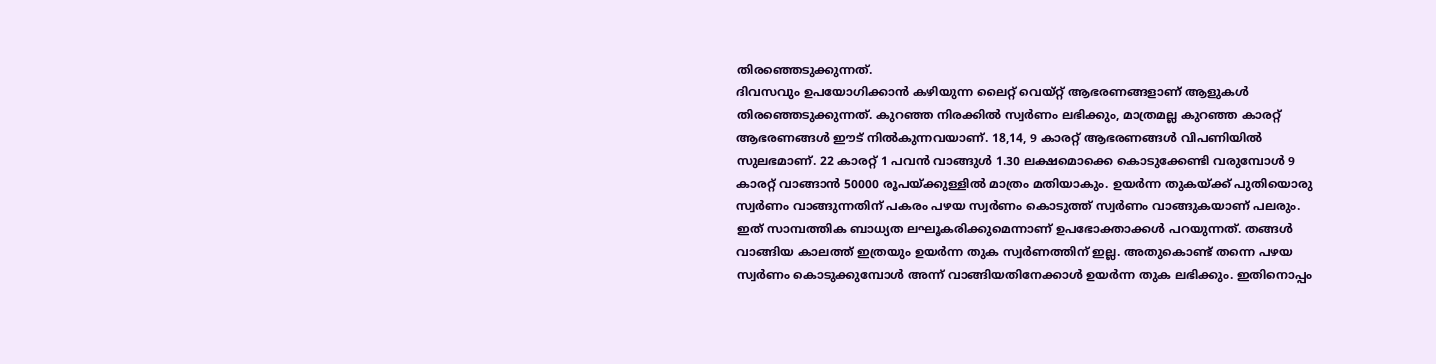തിരഞ്ഞെടുക്കുന്നത്.
ദിവസവും ഉപയോഗിക്കാൻ കഴിയുന്ന ലൈറ്റ് വെയ്റ്റ് ആഭരണങ്ങളാണ് ആളുകൾ തിരഞ്ഞെടുക്കുന്നത്. കുറഞ്ഞ നിരക്കിൽ സ്വർണം ലഭിക്കും, മാത്രമല്ല കുറഞ്ഞ കാരറ്റ് ആഭരണങ്ങൾ ഈട് നിൽകുന്നവയാണ്. 18,14, 9 കാരറ്റ് ആഭരണങ്ങൾ വിപണിയിൽ സുലഭമാണ്. 22 കാരറ്റ് 1 പവൻ വാങ്ങുൾ 1.30 ലക്ഷമൊക്കെ കൊടുക്കേണ്ടി വരുമ്പോൾ 9 കാരറ്റ് വാങ്ങാൻ 50000 രൂപയ്ക്കുള്ളിൽ മാത്രം മതിയാകും. ഉയർന്ന തുകയ്ക്ക് പുതിയൊരു സ്വർണം വാങ്ങുന്നതിന് പകരം പഴയ സ്വർണം കൊടുത്ത് സ്വർണം വാങ്ങുകയാണ് പലരും. ഇത് സാമ്പത്തിക ബാധ്യത ലഘൂകരിക്കുമെന്നാണ് ഉപഭോക്താക്കൾ പറയുന്നത്. തങ്ങൾ വാങ്ങിയ കാലത്ത് ഇത്രയും ഉയർന്ന തുക സ്വർണത്തിന് ഇല്ല. അതുകൊണ്ട് തന്നെ പഴയ സ്വർണം കൊടുക്കുമ്പോൾ അന്ന് വാങ്ങിയതിനേക്കാൾ ഉയർന്ന തുക ലഭിക്കും. ഇതിനൊപ്പം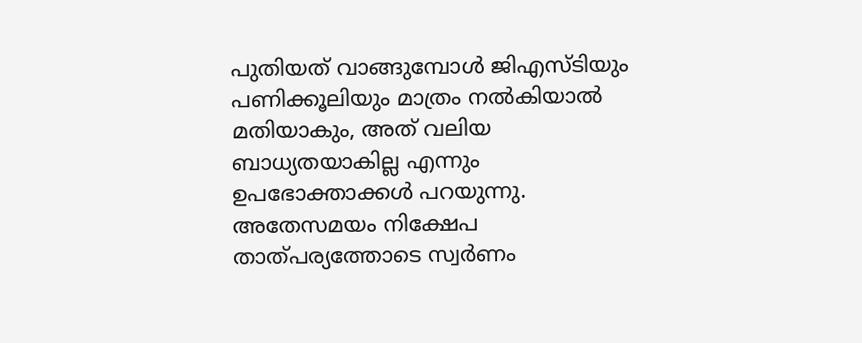പുതിയത് വാങ്ങുമ്പോൾ ജിഎസ്ടിയും പണിക്കൂലിയും മാത്രം നൽകിയാൽ മതിയാകും, അത് വലിയ ബാധ്യതയാകില്ല എന്നും ഉപഭോക്താക്കൾ പറയുന്നു.
അതേസമയം നിക്ഷേപ താത്പര്യത്തോടെ സ്വർണം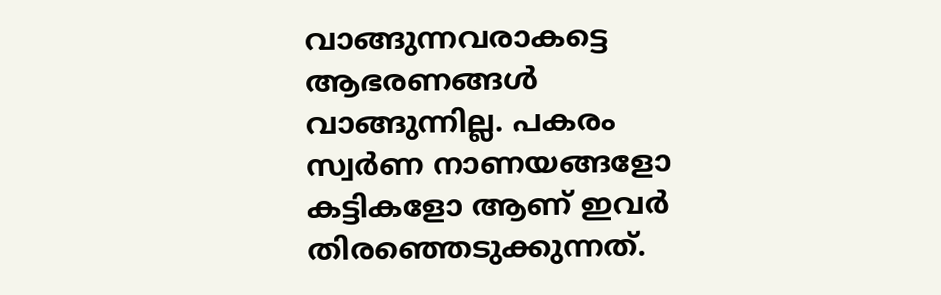വാങ്ങുന്നവരാകട്ടെ ആഭരണങ്ങൾ വാങ്ങുന്നില്ല. പകരം സ്വർണ നാണയങ്ങളോ കട്ടികളോ ആണ് ഇവർ തിരഞ്ഞെടുക്കുന്നത്.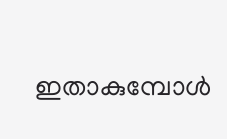ഇതാകുമ്പോൾ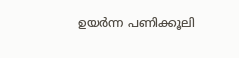ഉയർന്ന പണിക്കൂലി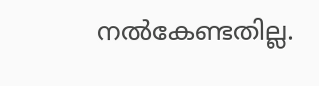നൽകേണ്ടതില്ല.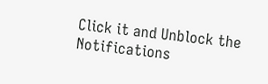Click it and Unblock the Notifications